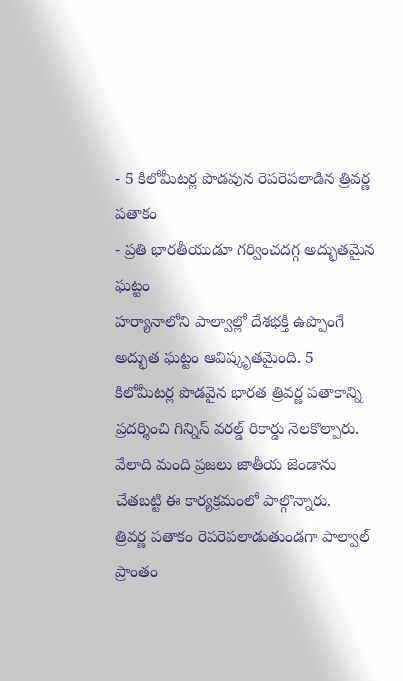- 5 కిలోమీటర్ల పొడవున రెపరెపలాడిన త్రివర్ణ పతాకం
- ప్రతి భారతీయుడూ గర్వించదగ్గ అద్భుతమైన ఘట్టం
హర్యానాలోని పాల్వాల్లో దేశభక్తి ఉప్పొంగే అద్భుత ఘట్టం ఆవిష్కృతమైంది. 5 కిలోమీటర్ల పొడవైన భారత త్రివర్ణ పతాకాన్ని ప్రదర్శించి గిన్నిస్ వరల్డ్ రికార్డు నెలకొల్పారు. వేలాది మంది ప్రజలు జాతీయ జెండాను చేతబట్టి ఈ కార్యక్రమంలో పాల్గొన్నారు.
త్రివర్ణ పతాకం రెపరెపలాడుతుండగా పాల్వాల్ ప్రాంతం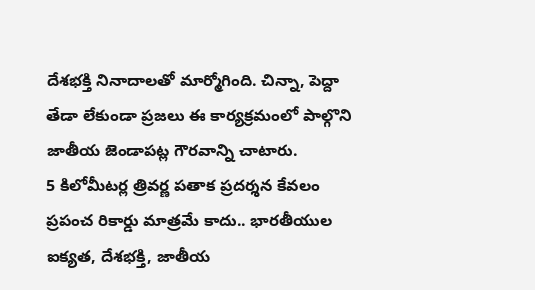దేశభక్తి నినాదాలతో మార్మోగింది. చిన్నా, పెద్దా తేడా లేకుండా ప్రజలు ఈ కార్యక్రమంలో పాల్గొని జాతీయ జెండాపట్ల గౌరవాన్ని చాటారు.
5 కిలోమీటర్ల త్రివర్ణ పతాక ప్రదర్శన కేవలం ప్రపంచ రికార్డు మాత్రమే కాదు.. భారతీయుల ఐక్యత, దేశభక్తి, జాతీయ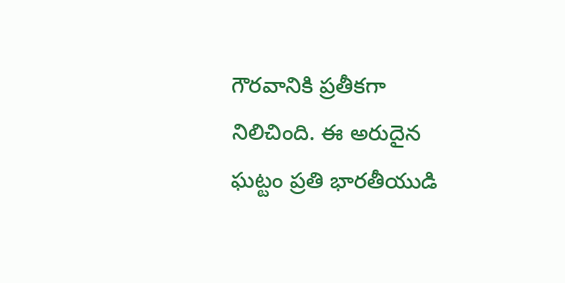గౌరవానికి ప్రతీకగా నిలిచింది. ఈ అరుదైన ఘట్టం ప్రతి భారతీయుడి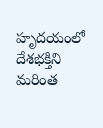హృదయంలో దేశభక్తిని మరింత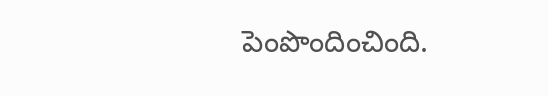పెంపొందించింది.